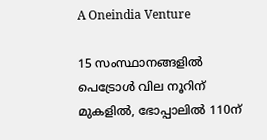A Oneindia Venture

15 സംസ്ഥാനങ്ങളില്‍ പെട്രോള്‍ വില നൂറിന് മുകളില്‍, ഭോപ്പാലില്‍ 110ന്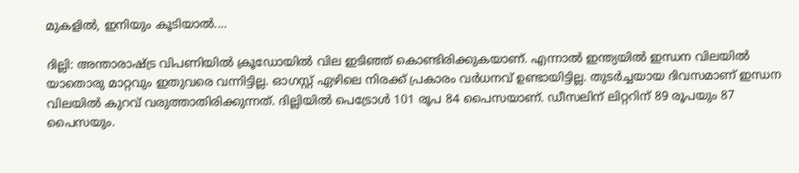മുകളില്‍, ഇനിയും കൂടിയാല്‍....

ദില്ലി: അന്താരാഷ്ട്ര വിപണിയില്‍ ക്രൂഡോയില്‍ വില ഇടിഞ്ഞ് കൊണ്ടിരിക്കുകയാണ്. എന്നാല്‍ ഇന്ത്യയില്‍ ഇന്ധന വിലയില്‍ യാതൊരു മാറ്റവും ഇതുവരെ വന്നിട്ടില്ല. ഓഗസ്റ്റ് ഏഴിലെ നിരക്ക് പ്രകാരം വര്‍ധനവ് ഉണ്ടായിട്ടില്ല. തുടര്‍ച്ചയായ ദിവസമാണ് ഇന്ധന വിലയില്‍ കുറവ് വരുത്താതിരിക്കുന്നത്. ദില്ലിയില്‍ പെട്രോള്‍ 101 രൂപ 84 പൈസയാണ്. ഡീസലിന് ലിറ്ററിന് 89 രൂപയും 87 പൈസയും.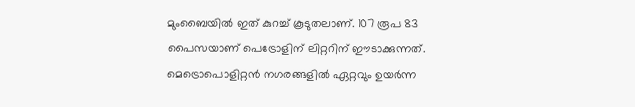മുംബൈയില്‍ ഇത് കുറച്ച് കൂടുതലാണ്. 107 രൂപ 83 പൈസയാണ് പെട്രോളിന് ലിറ്ററിന് ഈടാക്കുന്നത്. മെട്രൊപൊളിറ്റന്‍ നഗരങ്ങളില്‍ ഏറ്റവും ഉയര്‍ന്ന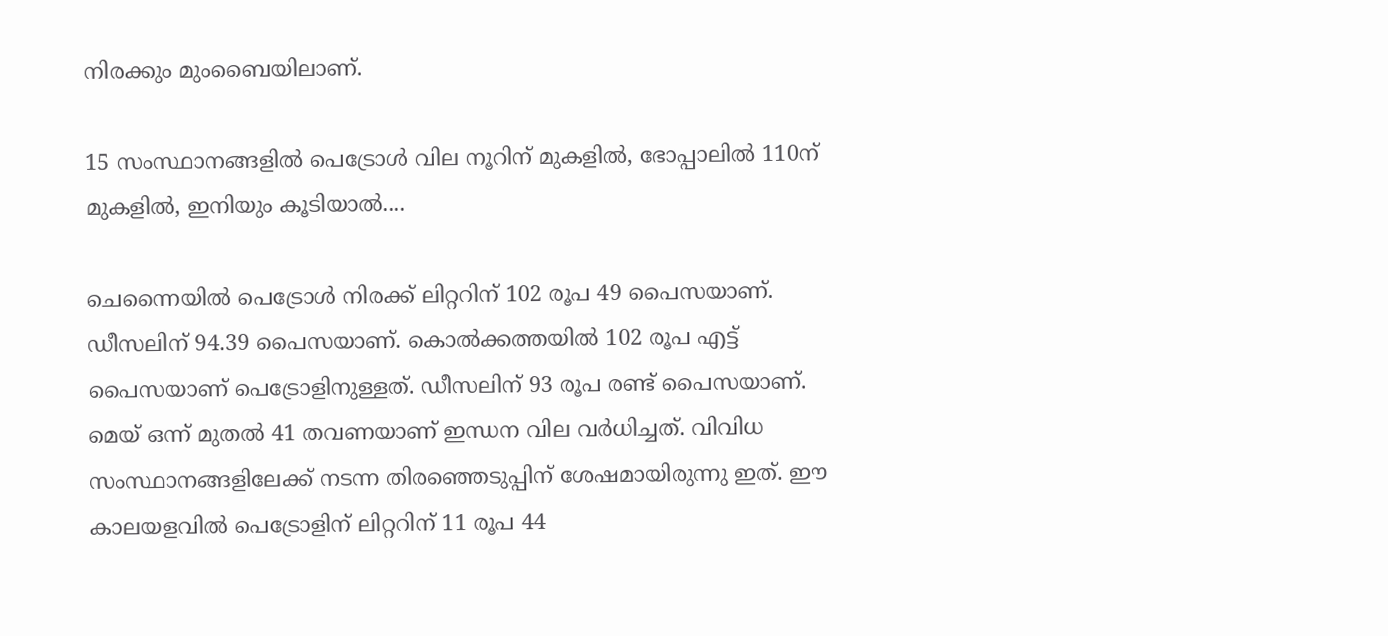നിരക്കും മുംബൈയിലാണ്.

15 സംസ്ഥാനങ്ങളില്‍ പെട്രോള്‍ വില നൂറിന് മുകളില്‍, ഭോപ്പാലില്‍ 110ന് മുകളില്‍, ഇനിയും കൂടിയാല്‍....

ചെന്നൈയില്‍ പെട്രോള്‍ നിരക്ക് ലിറ്ററിന് 102 രൂപ 49 പൈസയാണ്. ഡീസലിന് 94.39 പൈസയാണ്. കൊല്‍ക്കത്തയില്‍ 102 രൂപ എട്ട് പൈസയാണ് പെട്രോളിനുള്ളത്. ഡീസലിന് 93 രൂപ രണ്ട് പൈസയാണ്. മെയ് ഒന്ന് മുതല്‍ 41 തവണയാണ് ഇന്ധന വില വര്‍ധിച്ചത്. വിവിധ സംസ്ഥാനങ്ങളിലേക്ക് നടന്ന തിരഞ്ഞെടുപ്പിന് ശേഷമായിരുന്നു ഇത്. ഈ കാലയളവില്‍ പെട്രോളിന് ലിറ്ററിന് 11 രൂപ 44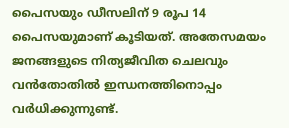പൈസയും ഡീസലിന് 9 രൂപ 14 പൈസയുമാണ് കൂടിയത്. അതേസമയം ജനങ്ങളുടെ നിത്യജീവിത ചെലവും വന്‍തോതില്‍ ഇന്ധനത്തിനൊപ്പം വര്‍ധിക്കുന്നുണ്ട്.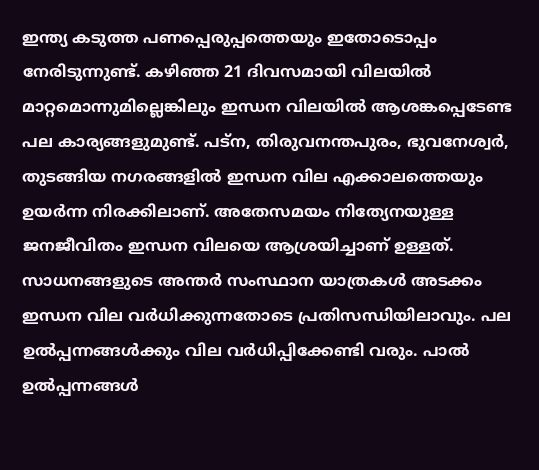ഇന്ത്യ കടുത്ത പണപ്പെരുപ്പത്തെയും ഇതോടൊപ്പം നേരിടുന്നുണ്ട്. കഴിഞ്ഞ 21 ദിവസമായി വിലയില്‍ മാറ്റമൊന്നുമില്ലെങ്കിലും ഇന്ധന വിലയില്‍ ആശങ്കപ്പെടേണ്ട പല കാര്യങ്ങളുമുണ്ട്. പട്‌ന, തിരുവനന്തപുരം, ഭുവനേശ്വര്‍, തുടങ്ങിയ നഗരങ്ങളില്‍ ഇന്ധന വില എക്കാലത്തെയും ഉയര്‍ന്ന നിരക്കിലാണ്. അതേസമയം നിത്യേനയുള്ള ജനജീവിതം ഇന്ധന വിലയെ ആശ്രയിച്ചാണ് ഉള്ളത്. സാധനങ്ങളുടെ അന്തര്‍ സംസ്ഥാന യാത്രകള്‍ അടക്കം ഇന്ധന വില വര്‍ധിക്കുന്നതോടെ പ്രതിസന്ധിയിലാവും. പല ഉല്‍പ്പന്നങ്ങള്‍ക്കും വില വര്‍ധിപ്പിക്കേണ്ടി വരും. പാല്‍ ഉല്‍പ്പന്നങ്ങള്‍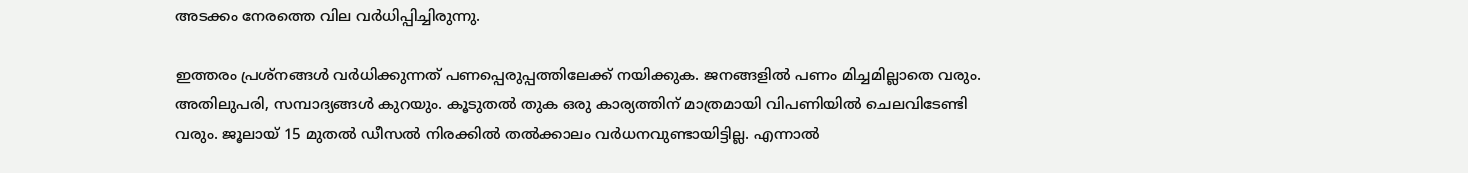അടക്കം നേരത്തെ വില വര്‍ധിപ്പിച്ചിരുന്നു.

ഇത്തരം പ്രശ്‌നങ്ങള്‍ വര്‍ധിക്കുന്നത് പണപ്പെരുപ്പത്തിലേക്ക് നയിക്കുക. ജനങ്ങളില്‍ പണം മിച്ചമില്ലാതെ വരും. അതിലുപരി, സമ്പാദ്യങ്ങള്‍ കുറയും. കൂടുതല്‍ തുക ഒരു കാര്യത്തിന് മാത്രമായി വിപണിയില്‍ ചെലവിടേണ്ടി വരും. ജൂലായ് 15 മുതല്‍ ഡീസല്‍ നിരക്കില്‍ തല്‍ക്കാലം വര്‍ധനവുണ്ടായിട്ടില്ല. എന്നാല്‍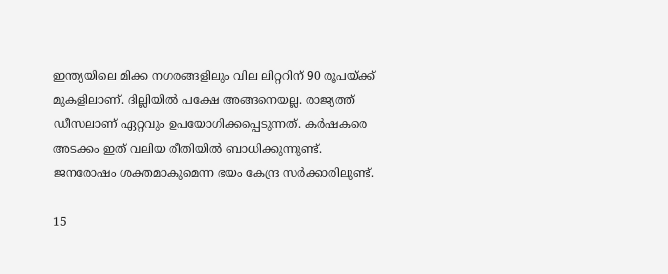ഇന്ത്യയിലെ മിക്ക നഗരങ്ങളിലും വില ലിറ്ററിന് 90 രൂപയ്ക്ക് മുകളിലാണ്. ദില്ലിയില്‍ പക്ഷേ അങ്ങനെയല്ല. രാജ്യത്ത് ഡീസലാണ് ഏറ്റവും ഉപയോഗിക്കപ്പെടുന്നത്. കര്‍ഷകരെ അടക്കം ഇത് വലിയ രീതിയില്‍ ബാധിക്കുന്നുണ്ട്. ജനരോഷം ശക്തമാകുമെന്ന ഭയം കേന്ദ്ര സര്‍ക്കാരിലുണ്ട്.

15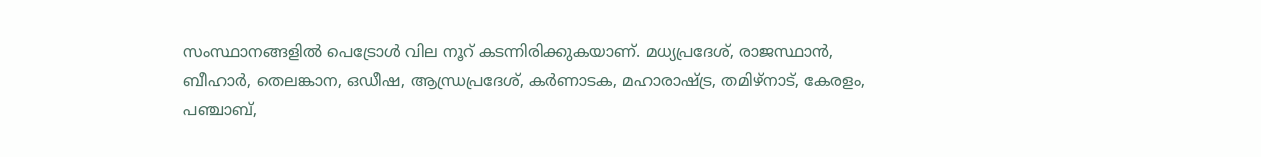സംസ്ഥാനങ്ങളില്‍ പെട്രോള്‍ വില നൂറ് കടന്നിരിക്കുകയാണ്. മധ്യപ്രദേശ്, രാജസ്ഥാന്‍, ബീഹാര്‍, തെലങ്കാന, ഒഡീഷ, ആന്ധ്രപ്രദേശ്, കര്‍ണാടക, മഹാരാഷ്ട്ര, തമിഴ്‌നാട്, കേരളം, പഞ്ചാബ്,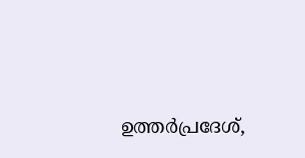ഉത്തര്‍പ്രദേശ്,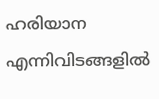ഹരിയാന എന്നിവിടങ്ങളില്‍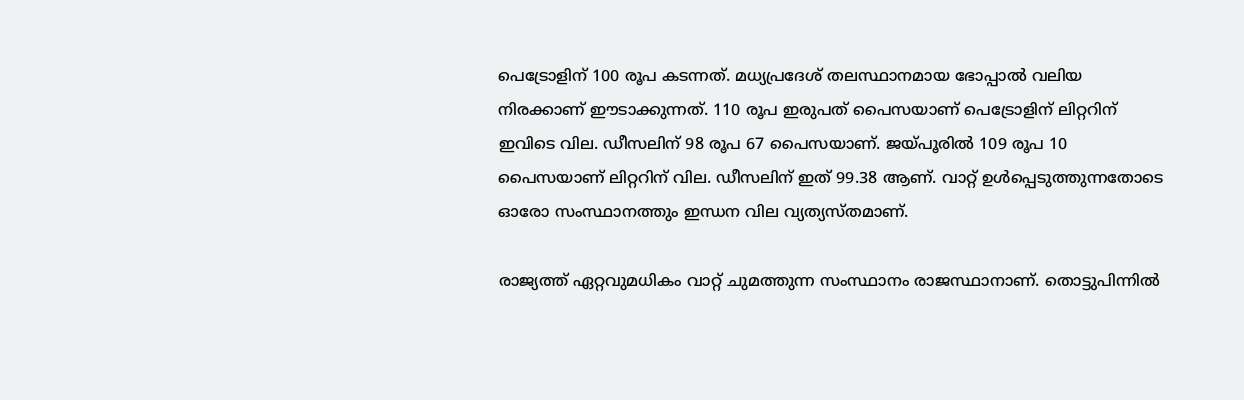പെട്രോളിന് 100 രൂപ കടന്നത്. മധ്യപ്രദേശ് തലസ്ഥാനമായ ഭോപ്പാല്‍ വലിയ നിരക്കാണ് ഈടാക്കുന്നത്. 110 രൂപ ഇരുപത് പൈസയാണ് പെട്രോളിന് ലിറ്ററിന് ഇവിടെ വില. ഡീസലിന് 98 രൂപ 67 പൈസയാണ്. ജയ്പൂരില്‍ 109 രൂപ 10 പൈസയാണ് ലിറ്ററിന് വില. ഡീസലിന് ഇത് 99.38 ആണ്. വാറ്റ് ഉള്‍പ്പെടുത്തുന്നതോടെ ഓരോ സംസ്ഥാനത്തും ഇന്ധന വില വ്യത്യസ്തമാണ്.

രാജ്യത്ത് ഏറ്റവുമധികം വാറ്റ് ചുമത്തുന്ന സംസ്ഥാനം രാജസ്ഥാനാണ്. തൊട്ടുപിന്നില്‍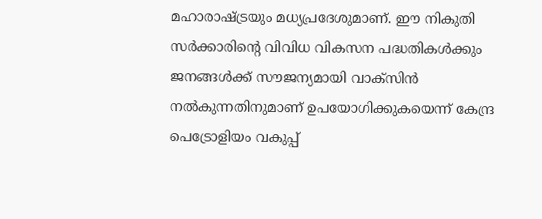മഹാരാഷ്ട്രയും മധ്യപ്രദേശുമാണ്. ഈ നികുതി സര്‍ക്കാരിന്റെ വിവിധ വികസന പദ്ധതികള്‍ക്കും ജനങ്ങള്‍ക്ക് സൗജന്യമായി വാക്‌സിന്‍ നല്‍കുന്നതിനുമാണ് ഉപയോഗിക്കുകയെന്ന് കേന്ദ്ര പെട്രോളിയം വകുപ്പ്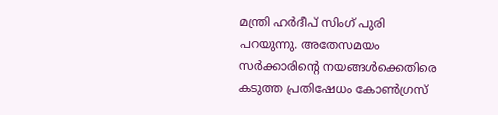മന്ത്രി ഹര്‍ദീപ് സിംഗ് പുരി പറയുന്നു. അതേസമയം സര്‍ക്കാരിന്റെ നയങ്ങള്‍ക്കെതിരെ കടുത്ത പ്രതിഷേധം കോണ്‍ഗ്രസ്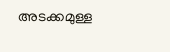അടക്കമുള്ള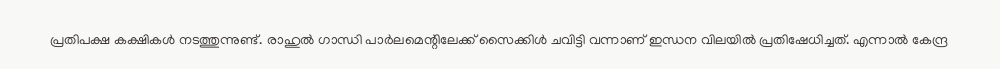പ്രതിപക്ഷ കക്ഷികള്‍ നടത്തുന്നുണ്ട്. രാഹുല്‍ ഗാന്ധി പാര്‍ലമെന്റിലേക്ക് സൈക്കിള്‍ ചവിട്ടി വന്നാണ് ഇന്ധന വിലയില്‍ പ്രതിഷേധിച്ചത്. എന്നാല്‍ കേന്ദ്ര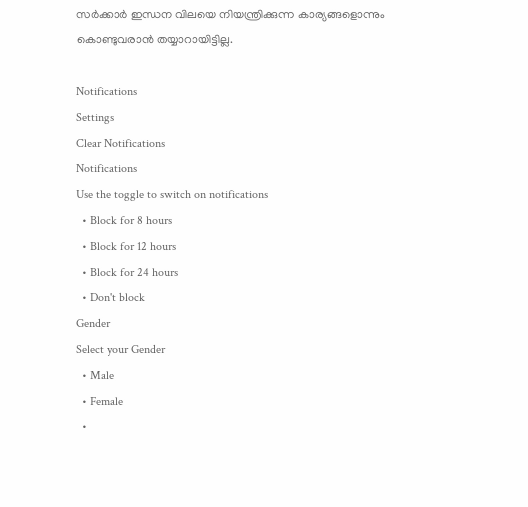സര്‍ക്കാര്‍ ഇന്ധന വിലയെ നിയന്ത്രിക്കുന്ന കാര്യങ്ങളൊന്നും കൊണ്ടുവരാന്‍ തയ്യാറായിട്ടില്ല.

Notifications
Settings
Clear Notifications
Notifications
Use the toggle to switch on notifications
  • Block for 8 hours
  • Block for 12 hours
  • Block for 24 hours
  • Don't block
Gender
Select your Gender
  • Male
  • Female
  •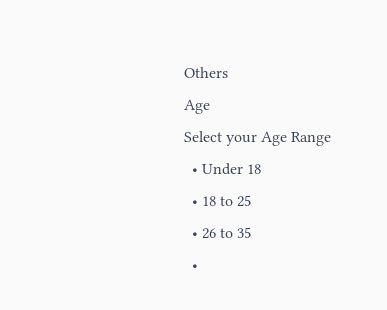Others
Age
Select your Age Range
  • Under 18
  • 18 to 25
  • 26 to 35
  •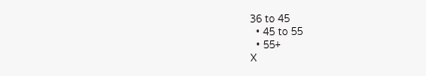36 to 45
  • 45 to 55
  • 55+
X